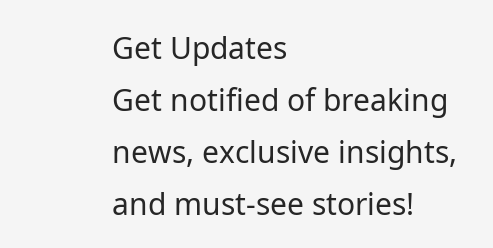Get Updates
Get notified of breaking news, exclusive insights, and must-see stories!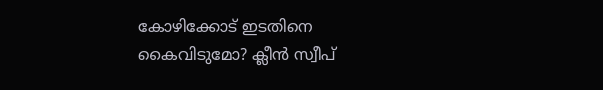കോഴിക്കോട് ഇടതിനെ കൈവിടുമോ? ക്ലീന്‍ സ്വീപ്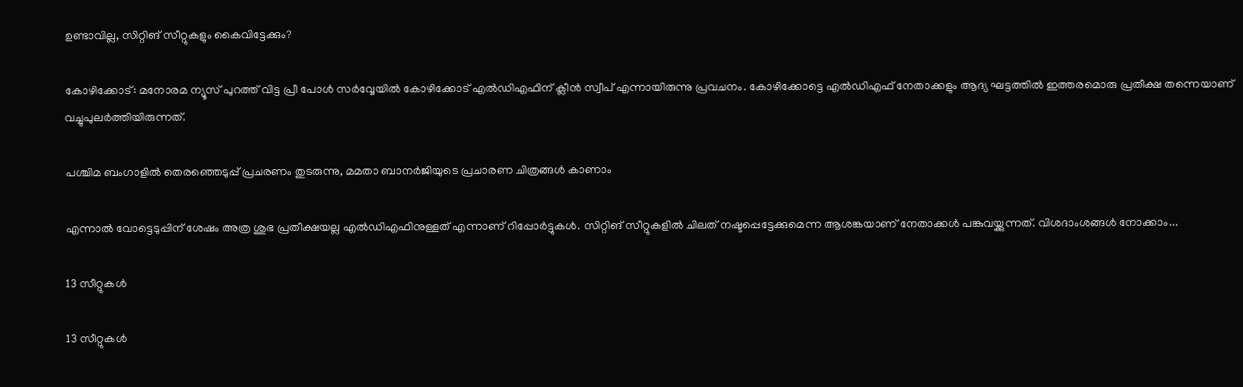ഉണ്ടാവില്ല, സിറ്റിങ് സീറ്റുകളും കൈവിട്ടേക്കും?

കോഴിക്കോട്: മനോരമ ന്യൂസ് പുറത്ത് വിട്ട പ്രീ പോള്‍ സര്‍വ്വേയില്‍ കോഴിക്കോട് എല്‍ഡിഎഫിന് ക്ലീന്‍ സ്വീപ് എന്നായിരുന്നു പ്രവചനം. കോഴിക്കോട്ടെ എല്‍ഡിഎഫ് നേതാക്കളും ആദ്യ ഘട്ടത്തില്‍ ഇത്തരമൊരു പ്രതീക്ഷ തന്നെയാണ് വച്ചുപുലര്‍ത്തിയിരുന്നത്.

പശ്ചിമ ബംഗാളില്‍ തെരഞ്ഞെടുപ്പ് പ്രചരണം തുടരുന്നു, മമതാ ബാനര്‍ജിയുടെ പ്രചാരണ ചിത്രങ്ങള്‍ കാണാം

എന്നാല്‍ വോട്ടെടുപ്പിന് ശേഷം അത്ര ശുഭ പ്രതീക്ഷയല്ല എല്‍ഡിഎഫിനുള്ളത് എന്നാണ് റിപ്പോര്‍ട്ടുകള്‍. സിറ്റിങ് സീറ്റുകളില്‍ ചിലത് നഷ്ടപ്പെട്ടേക്കുമെന്ന ആശങ്കയാണ് നേതാക്കള്‍ പങ്കുവയ്ക്കുന്നത്. വിശദാംശങ്ങള്‍ നോക്കാം...

13 സീറ്റുകള്‍

13 സീറ്റുകള്‍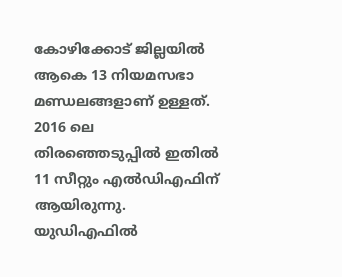കോഴിക്കോട് ജില്ലയില്‍ ആകെ 13 നിയമസഭാ മണ്ഡലങ്ങളാണ് ഉള്ളത്. 2016 ലെ തിരഞ്ഞെടുപ്പില്‍ ഇതില്‍ 11 സീറ്റും എല്‍ഡിഎഫിന് ആയിരുന്നു. യുഡിഎഫില്‍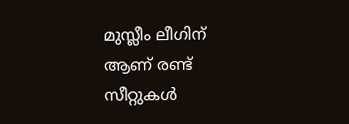മുസ്ലീം ലീഗിന് ആണ് രണ്ട് സീറ്റുകള്‍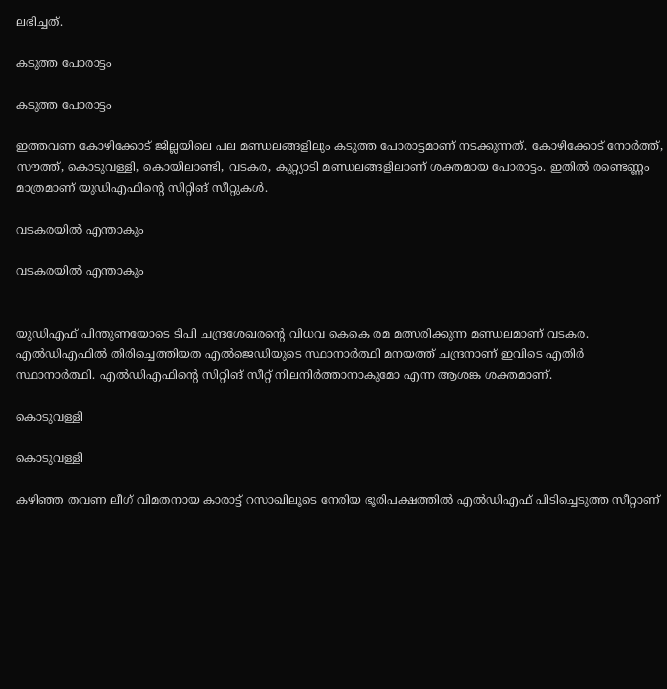ലഭിച്ചത്.

കടുത്ത പോരാട്ടം

കടുത്ത പോരാട്ടം

ഇത്തവണ കോഴിക്കോട് ജില്ലയിലെ പല മണ്ഡലങ്ങളിലും കടുത്ത പോരാട്ടമാണ് നടക്കുന്നത്. കോഴിക്കോട് നോര്‍ത്ത്, സൗത്ത്, കൊടുവള്ളി, കൊയിലാണ്ടി, വടകര, കുറ്റ്യാടി മണ്ഡലങ്ങളിലാണ് ശക്തമായ പോരാട്ടം. ഇതില്‍ രണ്ടെണ്ണം മാത്രമാണ് യുഡിഎഫിന്റെ സിറ്റിങ് സീറ്റുകള്‍.

വടകരയില്‍ എന്താകും

വടകരയില്‍ എന്താകും


യുഡിഎഫ് പിന്തുണയോടെ ടിപി ചന്ദ്രശേഖരന്റെ വിധവ കെകെ രമ മത്സരിക്കുന്ന മണ്ഡലമാണ് വടകര. എല്‍ഡിഎഫില്‍ തിരിച്ചെത്തിയത എല്‍ജെഡിയുടെ സ്ഥാനാര്‍ത്ഥി മനയത്ത് ചന്ദ്രനാണ് ഇവിടെ എതിര്‍ സ്ഥാനാര്‍ത്ഥി. എല്‍ഡിഎഫിന്റെ സിറ്റിങ് സീറ്റ് നിലനിര്‍ത്താനാകുമോ എന്ന ആശങ്ക ശക്തമാണ്.

കൊടുവള്ളി

കൊടുവള്ളി

കഴിഞ്ഞ തവണ ലീഗ് വിമതനായ കാരാട്ട് റസാഖിലൂടെ നേരിയ ഭൂരിപക്ഷത്തില്‍ എല്‍ഡിഎഫ് പിടിച്ചെടുത്ത സീറ്റാണ്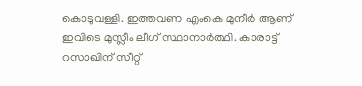കൊടുവള്ളി. ഇത്തവണ എംകെ മുനീര്‍ ആണ് ഇവിടെ മുസ്ലീം ലീഗ് സ്ഥാനാര്‍ത്ഥി. കാരാട്ട് റസാഖിന് സീറ്റ്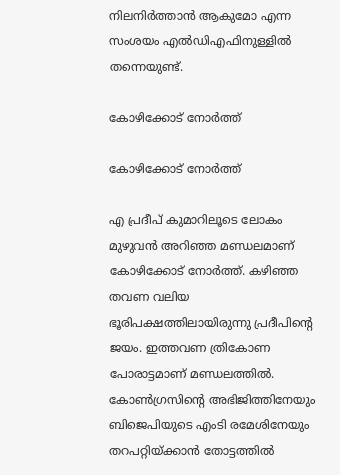നിലനിര്‍ത്താന്‍ ആകുമോ എന്ന സംശയം എല്‍ഡിഎഫിനുള്ളില്‍ തന്നെയുണ്ട്.

കോഴിക്കോട് നോര്‍ത്ത്

കോഴിക്കോട് നോര്‍ത്ത്

എ പ്രദീപ് കുമാറിലൂടെ ലോകം മുഴുവന്‍ അറിഞ്ഞ മണ്ഡലമാണ് കോഴിക്കോട് നോര്‍ത്ത്. കഴിഞ്ഞ തവണ വലിയ ഭൂരിപക്ഷത്തിലായിരുന്നു പ്രദീപിന്റെ ജയം. ഇത്തവണ ത്രികോണ പോരാട്ടമാണ് മണ്ഡലത്തില്‍. കോണ്‍ഗ്രസിന്റെ അഭിജിത്തിനേയും ബിജെപിയുടെ എംടി രമേശിനേയും തറപറ്റിയ്ക്കാന്‍ തോട്ടത്തില്‍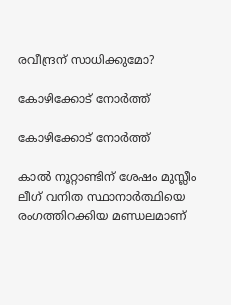രവീന്ദ്രന് സാധിക്കുമോ?

കോഴിക്കോട് നോര്‍ത്ത്

കോഴിക്കോട് നോര്‍ത്ത്

കാല്‍ നൂറ്റാണ്ടിന് ശേഷം മുസ്ലീം ലീഗ് വനിത സ്ഥാനാര്‍ത്ഥിയെ രംഗത്തിറക്കിയ മണ്ഡലമാണ്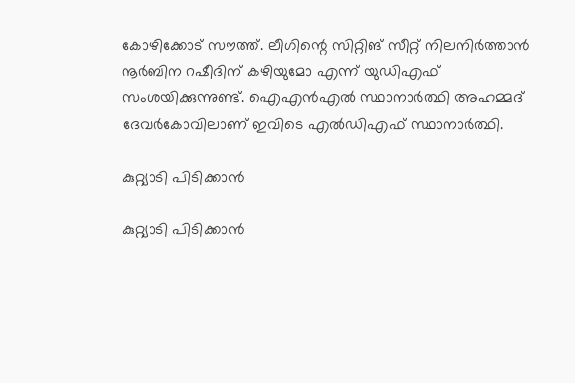കോഴിക്കോട് സൗത്ത്. ലീഗിന്റെ സിറ്റിങ് സീറ്റ് നിലനിര്‍ത്താന്‍ നൂര്‍ബിന റഷീദിന് കഴിയുമോ എന്ന് യുഡിഎഫ് സംശയിക്കുന്നുണ്ട്. ഐഎന്‍എല്‍ സ്ഥാനാര്‍ത്ഥി അഹമ്മദ് ദേവര്‍കോവിലാണ് ഇവിടെ എല്‍ഡിഎഫ് സ്ഥാനാര്‍ത്ഥി.

കുറ്റ്യാടി പിടിക്കാന്‍

കുറ്റ്യാടി പിടിക്കാന്‍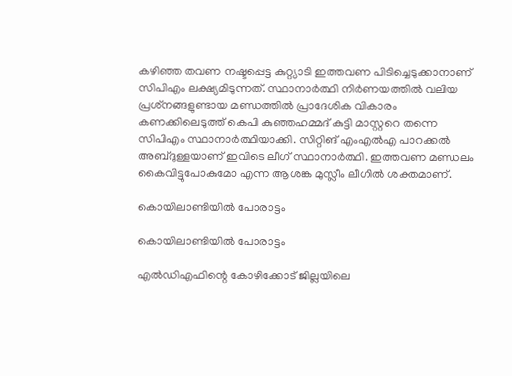കഴിഞ്ഞ തവണ നഷ്ടപ്പെട്ട കുറ്റ്യാടി ഇത്തവണ പിടിച്ചെടുക്കാനാണ് സിപിഎം ലക്ഷ്യമിടുന്നത്. സ്ഥാനാര്‍ത്ഥി നിര്‍ണയത്തില്‍ വലിയ പ്രശ്‌നങ്ങളുണ്ടായ മണ്ഡത്തില്‍ പ്രാദേശിക വികാരം കണക്കിലെടുത്ത് കെപി കുഞ്ഞഹമ്മദ് കുട്ടി മാസ്റ്ററെ തന്നെ സിപിഎം സ്ഥാനാര്‍ത്ഥിയാക്കി. സിറ്റിങ് എംഎല്‍എ പാറക്കല്‍ അബ്ദുള്ളയാണ് ഇവിടെ ലീഗ് സ്ഥാനാര്‍ത്ഥി. ഇത്തവണ മണ്ഡലം കൈവിട്ടുപോകുമോ എന്ന ആശങ്ക മുസ്ലീം ലീഗില്‍ ശക്തമാണ്.

കൊയിലാണ്ടിയില്‍ പോരാട്ടം

കൊയിലാണ്ടിയില്‍ പോരാട്ടം

എല്‍ഡിഎഫിന്റെ കോഴിക്കോട് ജില്ലയിലെ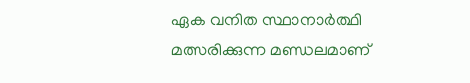ഏക വനിത സ്ഥാനാര്‍ത്ഥി മത്സരിക്കുന്ന മണ്ഡലമാണ്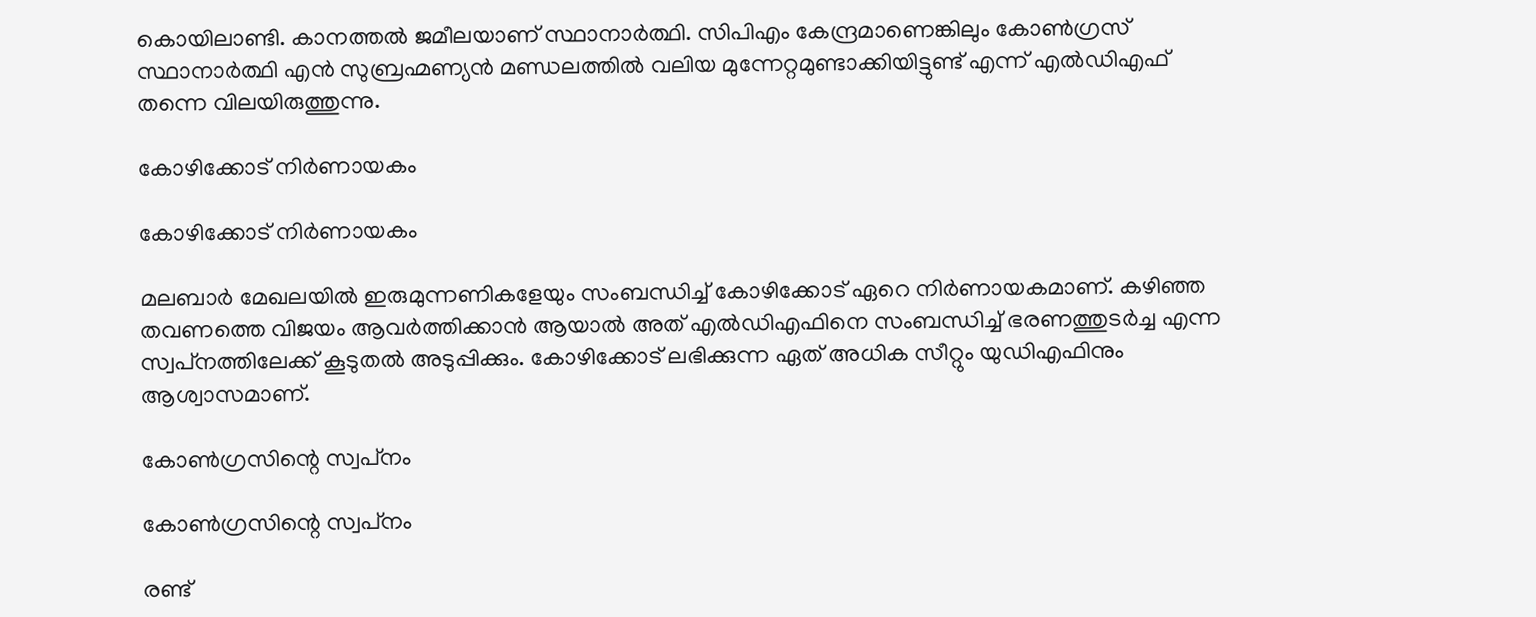കൊയിലാണ്ടി. കാനത്തല്‍ ജമീലയാണ് സ്ഥാനാര്‍ത്ഥി. സിപിഎം കേന്ദ്രമാണെങ്കിലും കോണ്‍ഗ്രസ് സ്ഥാനാര്‍ത്ഥി എന്‍ സുബ്രഹ്മണ്യന്‍ മണ്ഡലത്തില്‍ വലിയ മുന്നേറ്റമുണ്ടാക്കിയിട്ടുണ്ട് എന്ന് എല്‍ഡിഎഫ് തന്നെ വിലയിരുത്തുന്നു.

കോഴിക്കോട് നിര്‍ണായകം

കോഴിക്കോട് നിര്‍ണായകം

മലബാര്‍ മേഖലയില്‍ ഇരുമുന്നണികളേയും സംബന്ധിച്ച് കോഴിക്കോട് ഏറെ നിര്‍ണായകമാണ്. കഴിഞ്ഞ തവണത്തെ വിജയം ആവര്‍ത്തിക്കാന്‍ ആയാല്‍ അത് എല്‍ഡിഎഫിനെ സംബന്ധിച്ച് ഭരണത്തുടര്‍ച്ച എന്ന സ്വപ്‌നത്തിലേക്ക് കൂടുതല്‍ അടുപ്പിക്കും. കോഴിക്കോട് ലഭിക്കുന്ന ഏത് അധിക സീറ്റും യുഡിഎഫിനും ആശ്വാസമാണ്.

കോണ്‍ഗ്രസിന്റെ സ്വപ്‌നം

കോണ്‍ഗ്രസിന്റെ സ്വപ്‌നം

രണ്ട്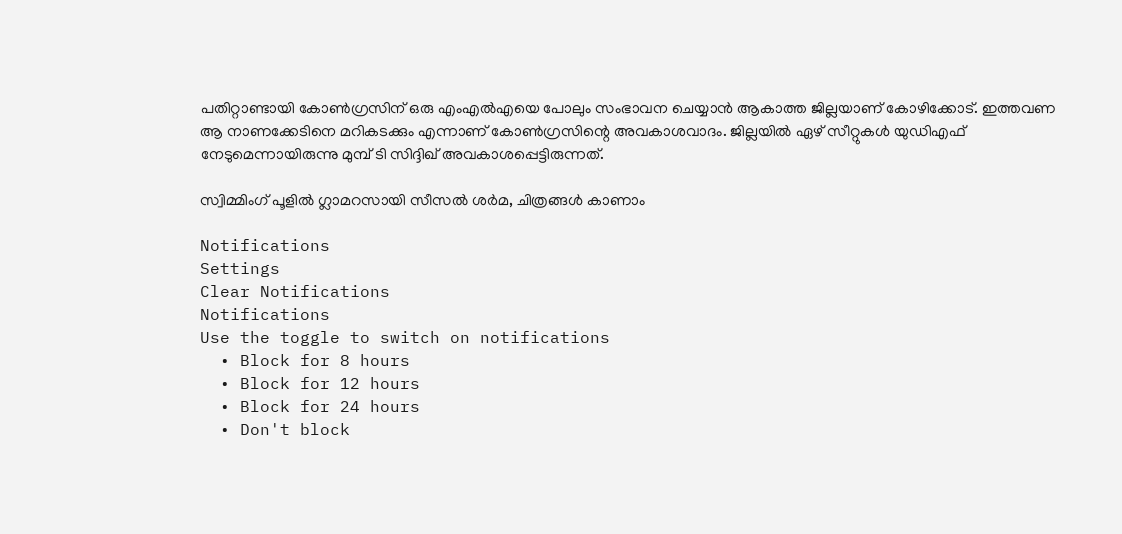പതിറ്റാണ്ടായി കോണ്‍ഗ്രസിന് ഒരു എംഎല്‍എയെ പോലും സംഭാവന ചെയ്യാന്‍ ആകാത്ത ജില്ലയാണ് കോഴിക്കോട്. ഇത്തവണ ആ നാണക്കേടിനെ മറികടക്കും എന്നാണ് കോണ്‍ഗ്രസിന്റെ അവകാശവാദം. ജില്ലയില്‍ ഏഴ് സീറ്റുകള്‍ യുഡിഎഫ് നേടുമെന്നായിരുന്നു മുമ്പ് ടി സിദ്ദിഖ് അവകാശപ്പെട്ടിരുന്നത്.

സ്വിമ്മിംഗ് പൂളില്‍ ഗ്ലാമറസായി സീസല്‍ ശര്‍മ, ചിത്രങ്ങള്‍ കാണാം

Notifications
Settings
Clear Notifications
Notifications
Use the toggle to switch on notifications
  • Block for 8 hours
  • Block for 12 hours
  • Block for 24 hours
  • Don't block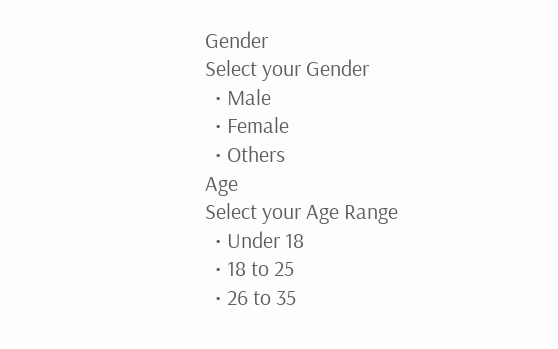Gender
Select your Gender
  • Male
  • Female
  • Others
Age
Select your Age Range
  • Under 18
  • 18 to 25
  • 26 to 35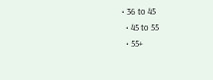• 36 to 45
  • 45 to 55
  • 55+